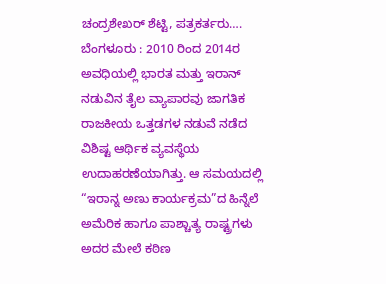ಚಂದ್ರಶೇಖರ್ ಶೆಟ್ಟಿ, ಪತ್ರಕರ್ತರು….
ಬೆಂಗಳೂರು : 2010 ರಿಂದ 2014ರ ಅವಧಿಯಲ್ಲಿ ಭಾರತ ಮತ್ತು ಇರಾನ್ ನಡುವಿನ ತೈಲ ವ್ಯಾಪಾರವು ಜಾಗತಿಕ ರಾಜಕೀಯ ಒತ್ತಡಗಳ ನಡುವೆ ನಡೆದ ವಿಶಿಷ್ಟ ಆರ್ಥಿಕ ವ್ಯವಸ್ಥೆಯ ಉದಾಹರಣೆಯಾಗಿತ್ತು. ಆ ಸಮಯದಲ್ಲಿ “ಇರಾನ್ನ ಅಣು ಕಾರ್ಯಕ್ರಮ”ದ ಹಿನ್ನೆಲೆ ಅಮೆರಿಕ ಹಾಗೂ ಪಾಶ್ಚಾತ್ಯ ರಾಷ್ಟ್ರಗಳು ಅದರ ಮೇಲೆ ಕಠಿಣ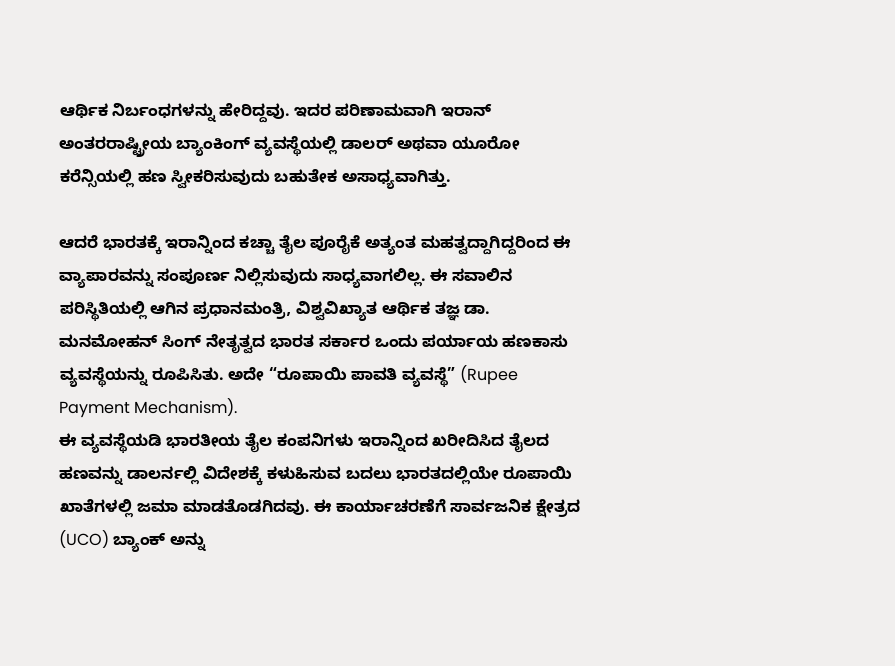ಆರ್ಥಿಕ ನಿರ್ಬಂಧಗಳನ್ನು ಹೇರಿದ್ದವು. ಇದರ ಪರಿಣಾಮವಾಗಿ ಇರಾನ್ ಅಂತರರಾಷ್ಟ್ರೀಯ ಬ್ಯಾಂಕಿಂಗ್ ವ್ಯವಸ್ಥೆಯಲ್ಲಿ ಡಾಲರ್ ಅಥವಾ ಯೂರೋ ಕರೆನ್ಸಿಯಲ್ಲಿ ಹಣ ಸ್ವೀಕರಿಸುವುದು ಬಹುತೇಕ ಅಸಾಧ್ಯವಾಗಿತ್ತು.

ಆದರೆ ಭಾರತಕ್ಕೆ ಇರಾನ್ನಿಂದ ಕಚ್ಚಾ ತೈಲ ಪೂರೈಕೆ ಅತ್ಯಂತ ಮಹತ್ವದ್ದಾಗಿದ್ದರಿಂದ ಈ ವ್ಯಾಪಾರವನ್ನು ಸಂಪೂರ್ಣ ನಿಲ್ಲಿಸುವುದು ಸಾಧ್ಯವಾಗಲಿಲ್ಲ. ಈ ಸವಾಲಿನ ಪರಿಸ್ಥಿತಿಯಲ್ಲಿ ಆಗಿನ ಪ್ರಧಾನಮಂತ್ರಿ, ವಿಶ್ವವಿಖ್ಯಾತ ಆರ್ಥಿಕ ತಜ್ಞ ಡಾ. ಮನಮೋಹನ್ ಸಿಂಗ್ ನೇತೃತ್ವದ ಭಾರತ ಸರ್ಕಾರ ಒಂದು ಪರ್ಯಾಯ ಹಣಕಾಸು ವ್ಯವಸ್ಥೆಯನ್ನು ರೂಪಿಸಿತು. ಅದೇ “ರೂಪಾಯಿ ಪಾವತಿ ವ್ಯವಸ್ಥೆ” (Rupee Payment Mechanism).
ಈ ವ್ಯವಸ್ಥೆಯಡಿ ಭಾರತೀಯ ತೈಲ ಕಂಪನಿಗಳು ಇರಾನ್ನಿಂದ ಖರೀದಿಸಿದ ತೈಲದ ಹಣವನ್ನು ಡಾಲರ್ನಲ್ಲಿ ವಿದೇಶಕ್ಕೆ ಕಳುಹಿಸುವ ಬದಲು ಭಾರತದಲ್ಲಿಯೇ ರೂಪಾಯಿ ಖಾತೆಗಳಲ್ಲಿ ಜಮಾ ಮಾಡತೊಡಗಿದವು. ಈ ಕಾರ್ಯಾಚರಣೆಗೆ ಸಾರ್ವಜನಿಕ ಕ್ಷೇತ್ರದ (UCO) ಬ್ಯಾಂಕ್ ಅನ್ನು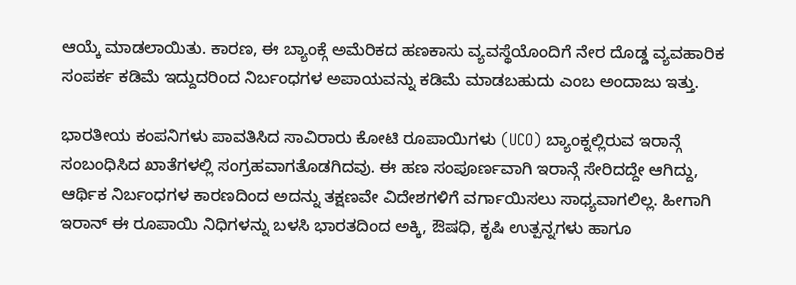ಆಯ್ಕೆ ಮಾಡಲಾಯಿತು. ಕಾರಣ, ಈ ಬ್ಯಾಂಕ್ಗೆ ಅಮೆರಿಕದ ಹಣಕಾಸು ವ್ಯವಸ್ಥೆಯೊಂದಿಗೆ ನೇರ ದೊಡ್ಡ ವ್ಯವಹಾರಿಕ ಸಂಪರ್ಕ ಕಡಿಮೆ ಇದ್ದುದರಿಂದ ನಿರ್ಬಂಧಗಳ ಅಪಾಯವನ್ನು ಕಡಿಮೆ ಮಾಡಬಹುದು ಎಂಬ ಅಂದಾಜು ಇತ್ತು.

ಭಾರತೀಯ ಕಂಪನಿಗಳು ಪಾವತಿಸಿದ ಸಾವಿರಾರು ಕೋಟಿ ರೂಪಾಯಿಗಳು (UCO) ಬ್ಯಾಂಕ್ನಲ್ಲಿರುವ ಇರಾನ್ಗೆ ಸಂಬಂಧಿಸಿದ ಖಾತೆಗಳಲ್ಲಿ ಸಂಗ್ರಹವಾಗತೊಡಗಿದವು. ಈ ಹಣ ಸಂಪೂರ್ಣವಾಗಿ ಇರಾನ್ಗೆ ಸೇರಿದದ್ದೇ ಆಗಿದ್ದು, ಆರ್ಥಿಕ ನಿರ್ಬಂಧಗಳ ಕಾರಣದಿಂದ ಅದನ್ನು ತಕ್ಷಣವೇ ವಿದೇಶಗಳಿಗೆ ವರ್ಗಾಯಿಸಲು ಸಾಧ್ಯವಾಗಲಿಲ್ಲ. ಹೀಗಾಗಿ ಇರಾನ್ ಈ ರೂಪಾಯಿ ನಿಧಿಗಳನ್ನು ಬಳಸಿ ಭಾರತದಿಂದ ಅಕ್ಕಿ, ಔಷಧಿ, ಕೃಷಿ ಉತ್ಪನ್ನಗಳು ಹಾಗೂ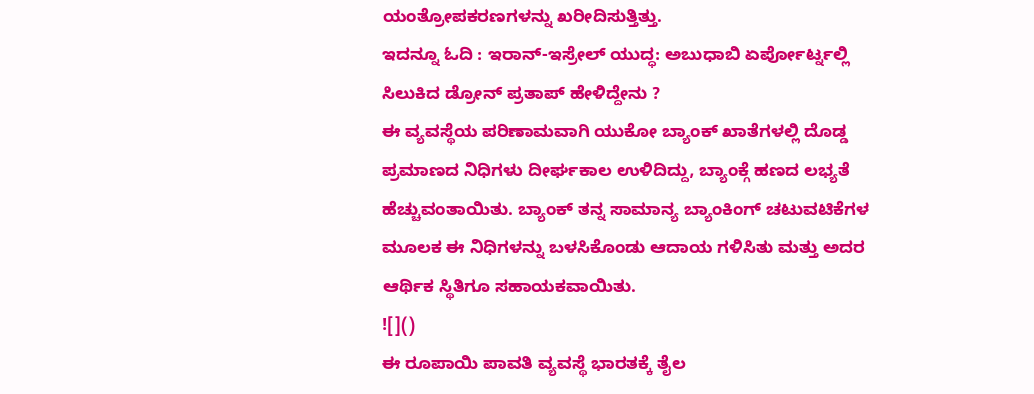ಯಂತ್ರೋಪಕರಣಗಳನ್ನು ಖರೀದಿಸುತ್ತಿತ್ತು.
ಇದನ್ನೂ ಓದಿ : ಇರಾನ್-ಇಸ್ರೇಲ್ ಯುದ್ಧ: ಅಬುಧಾಬಿ ಏರ್ಪೋರ್ಟ್ನಲ್ಲಿ ಸಿಲುಕಿದ ಡ್ರೋನ್ ಪ್ರತಾಪ್ ಹೇಳಿದ್ದೇನು ?
ಈ ವ್ಯವಸ್ಥೆಯ ಪರಿಣಾಮವಾಗಿ ಯುಕೋ ಬ್ಯಾಂಕ್ ಖಾತೆಗಳಲ್ಲಿ ದೊಡ್ಡ ಪ್ರಮಾಣದ ನಿಧಿಗಳು ದೀರ್ಘಕಾಲ ಉಳಿದಿದ್ದು, ಬ್ಯಾಂಕ್ಗೆ ಹಣದ ಲಭ್ಯತೆ ಹೆಚ್ಚುವಂತಾಯಿತು. ಬ್ಯಾಂಕ್ ತನ್ನ ಸಾಮಾನ್ಯ ಬ್ಯಾಂಕಿಂಗ್ ಚಟುವಟಿಕೆಗಳ ಮೂಲಕ ಈ ನಿಧಿಗಳನ್ನು ಬಳಸಿಕೊಂಡು ಆದಾಯ ಗಳಿಸಿತು ಮತ್ತು ಅದರ ಆರ್ಥಿಕ ಸ್ಥಿತಿಗೂ ಸಹಾಯಕವಾಯಿತು.
![]()
ಈ ರೂಪಾಯಿ ಪಾವತಿ ವ್ಯವಸ್ಥೆ ಭಾರತಕ್ಕೆ ತೈಲ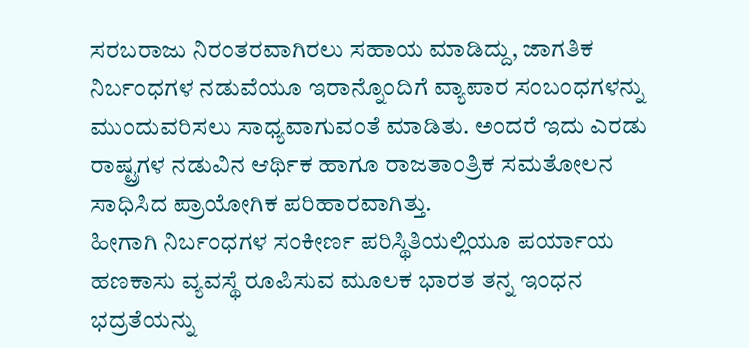ಸರಬರಾಜು ನಿರಂತರವಾಗಿರಲು ಸಹಾಯ ಮಾಡಿದ್ದು, ಜಾಗತಿಕ ನಿರ್ಬಂಧಗಳ ನಡುವೆಯೂ ಇರಾನ್ನೊಂದಿಗೆ ವ್ಯಾಪಾರ ಸಂಬಂಧಗಳನ್ನು ಮುಂದುವರಿಸಲು ಸಾಧ್ಯವಾಗುವಂತೆ ಮಾಡಿತು. ಅಂದರೆ ಇದು ಎರಡು ರಾಷ್ಟ್ರಗಳ ನಡುವಿನ ಆರ್ಥಿಕ ಹಾಗೂ ರಾಜತಾಂತ್ರಿಕ ಸಮತೋಲನ ಸಾಧಿಸಿದ ಪ್ರಾಯೋಗಿಕ ಪರಿಹಾರವಾಗಿತ್ತು.
ಹೀಗಾಗಿ ನಿರ್ಬಂಧಗಳ ಸಂಕೀರ್ಣ ಪರಿಸ್ಥಿತಿಯಲ್ಲಿಯೂ ಪರ್ಯಾಯ ಹಣಕಾಸು ವ್ಯವಸ್ಥೆ ರೂಪಿಸುವ ಮೂಲಕ ಭಾರತ ತನ್ನ ಇಂಧನ ಭದ್ರತೆಯನ್ನು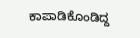ಕಾಪಾಡಿಕೊಂಡಿದ್ದ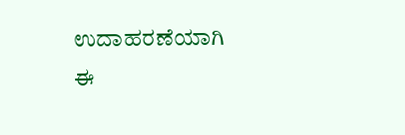ಉದಾಹರಣೆಯಾಗಿ ಈ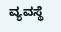ವ್ಯವಸ್ಥೆ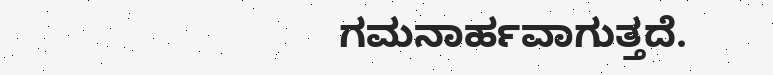ಗಮನಾರ್ಹವಾಗುತ್ತದೆ.